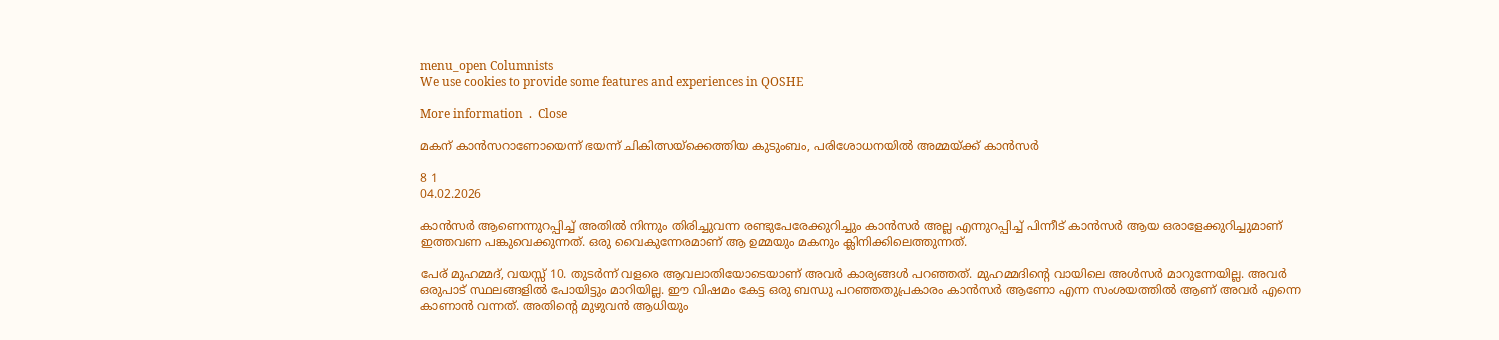menu_open Columnists
We use cookies to provide some features and experiences in QOSHE

More information  .  Close

മകന് കാൻസറാണോയെന്ന് ഭയന്ന് ചികിത്സയ്ക്കെത്തിയ കുടുംബം, പരിശോധനയിൽ അമ്മയ്ക്ക് കാൻസർ

8 1
04.02.2026

കാൻസർ ആണെന്നുറപ്പിച്ച് അതിൽ നിന്നും തിരിച്ചുവന്ന രണ്ടുപേരേക്കുറിച്ചും കാൻസർ അല്ല എന്നുറപ്പിച്ച് പിന്നീട് കാൻസർ ആയ ഒരാളേക്കുറിച്ചുമാണ് ഇത്തവണ പങ്കുവെക്കുന്നത്. ഒരു വൈകുന്നേരമാണ് ആ ഉമ്മയും മകനും ക്ലിനിക്കിലെത്തുന്നത്.

പേര് മുഹമ്മദ്‌, വയസ്സ് 10. തുടർന്ന് വളരെ ആവലാതിയോടെയാണ് അവർ കാര്യങ്ങൾ പറഞ്ഞത്. മുഹമ്മദിന്റെ വായിലെ അൾസർ മാറുന്നേയില്ല. അവർ ഒരുപാട് സ്ഥലങ്ങളിൽ പോയിട്ടും മാറിയില്ല. ഈ വിഷമം കേട്ട ഒരു ബന്ധു പറഞ്ഞതുപ്രകാരം കാൻസർ ആണോ എന്ന സംശയത്തിൽ ആണ് അവർ എന്നെ കാണാൻ വന്നത്. അതിന്റെ മുഴുവൻ ആധിയും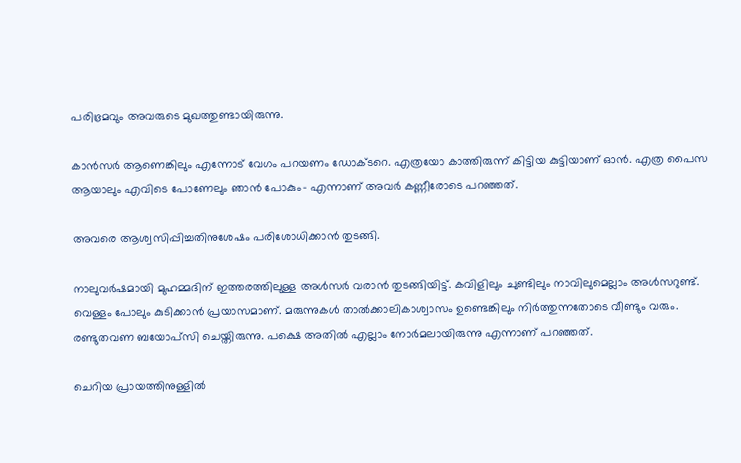പരിഭ്രമവും അവരുടെ മുഖത്തുണ്ടായിരുന്നു.

കാൻസർ ആണെങ്കിലും എന്നോട് വേഗം പറയണം ഡോക്ടറെ. എത്രയോ കാത്തിരുന്ന് കിട്ടിയ കുട്ടിയാണ് ഓൻ. എത്ര പൈസ ആയാലും എവിടെ പോണേലും ഞാൻ പോകും- എന്നാണ് അവർ കണ്ണീരോടെ പറഞ്ഞത്.

അവരെ ആശ്വസിപ്പിച്ചതിനുശേഷം പരിശോധിക്കാൻ തുടങ്ങി.

നാലുവർഷമായി മുഹമ്മദിന് ഇത്തരത്തിലുള്ള അൾസർ വരാൻ തുടങ്ങിയിട്ട്. കവിളിലും ചുണ്ടിലും നാവിലുമെല്ലാം അൾസറുണ്ട്. വെള്ളം പോലും കുടിക്കാൻ പ്രയാസമാണ്. മരുന്നുകൾ താൽക്കാലികാശ്വാസം ഉണ്ടെങ്കിലും നിർത്തുന്നതോടെ വീണ്ടും വരും. രണ്ടുതവണ ബയോപ്സി ചെയ്തിരുന്നു. പക്ഷെ അതിൽ എല്ലാം നോർമലായിരുന്നു എന്നാണ് പറഞ്ഞത്.

ചെറിയ പ്രായത്തിനുള്ളിൽ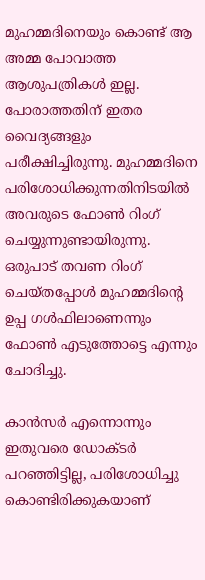മുഹമ്മദിനെയും കൊണ്ട് ആ അമ്മ പോവാത്ത ആശുപത്രികൾ ഇല്ല. പോരാത്തതിന് ഇതര വൈദ്യങ്ങളും പരീക്ഷിച്ചിരുന്നു. മുഹമ്മദിനെ പരിശോധിക്കുന്നതിനിടയിൽ അവരുടെ ഫോൺ റിംഗ് ചെയ്യുന്നുണ്ടായിരുന്നു. ഒരുപാട് തവണ റിംഗ് ചെയ്തപ്പോൾ മുഹമ്മദിന്റെ ഉപ്പ ഗൾഫിലാണെന്നും ഫോൺ എടുത്തോട്ടെ എന്നും ചോദിച്ചു.

കാൻസർ എന്നൊന്നും ഇതുവരെ ഡോക്ടർ പറഞ്ഞിട്ടില്ല, പരിശോധിച്ചു കൊണ്ടിരിക്കുകയാണ്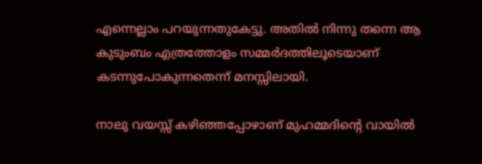എന്നെല്ലാം പറയുന്നതുകേട്ടു. അതിൽ നിന്നു തന്നെ ആ കുടുംബം എത്രത്തോളം സമ്മർദത്തിലൂടെയാണ് കടന്നുപോകുന്നതെന്ന് മനസ്സിലായി.

നാലു വയസ്സ് കഴിഞ്ഞപ്പോഴാണ് മുഹമ്മദിന്റെ വായിൽ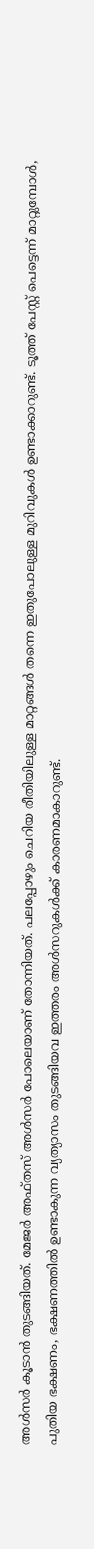അൾസർ കൂടാൻ തുടങ്ങിയത്. മേജർ അഫ്തസ് അൾസർ പോലെയാണ് തോന്നിയത്. പലപ്പോഴും ചെറിയ രീതിയിലുള്ള മാറ്റങ്ങൾ തന്നെ ഇതുപോലുള്ള മുറിവുകൾ ഉണ്ടാക്കാറുണ്ട്. ടൂത്ത് പേസ്റ്റ് പെട്ടെന്ന് മാറ്റുമ്പോൾ, പുതിയ ഭക്ഷണം, ഭക്ഷണത്തിൽ ഉണ്ടാകുന്ന വ്യത്യാസം തുടങ്ങിയവ ഇത്തരം അൾസറുകൾക്ക് കാരണമാകാറുണ്ട്.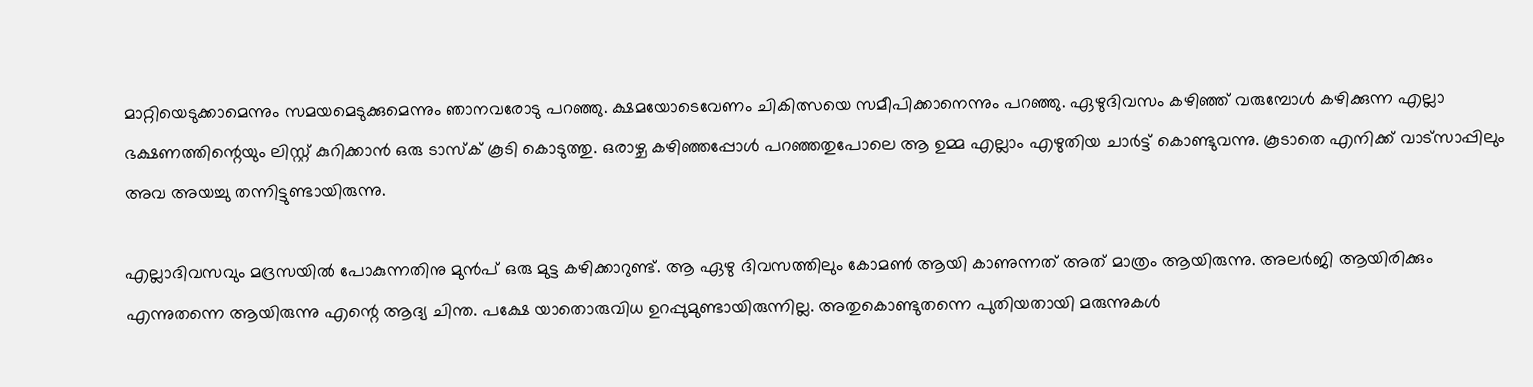മാറ്റിയെടുക്കാമെന്നും സമയമെടുക്കുമെന്നും ഞാനവരോടു പറഞ്ഞു. ക്ഷമയോടെവേണം ചികിത്സയെ സമീപിക്കാനെന്നും പറഞ്ഞു. ഏഴുദിവസം കഴിഞ്ഞ് വരുമ്പോൾ കഴിക്കുന്ന എല്ലാ ഭക്ഷണത്തിന്റെയും ലിസ്റ്റ് കുറിക്കാൻ ഒരു ടാസ്ക് കൂടി കൊടുത്തു. ഒരാഴ്ച കഴിഞ്ഞപ്പോൾ പറഞ്ഞതുപോലെ ആ ഉമ്മ എല്ലാം എഴുതിയ ചാർട്ട് കൊണ്ടുവന്നു. കൂടാതെ എനിക്ക് വാട്സാപ്പിലും അവ അയച്ചു തന്നിട്ടുണ്ടായിരുന്നു.

എല്ലാദിവസവും മദ്രസയിൽ പോകുന്നതിനു മുൻപ് ഒരു മുട്ട കഴിക്കാറുണ്ട്. ആ ഏഴു ദിവസത്തിലും കോമൺ ആയി കാണുന്നത് അത് മാത്രം ആയിരുന്നു. അലർജി ആയിരിക്കും എന്നുതന്നെ ആയിരുന്നു എന്റെ ആദ്യ ചിന്ത. പക്ഷേ യാതൊരുവിധ ഉറപ്പുമുണ്ടായിരുന്നില്ല. അതുകൊണ്ടുതന്നെ പുതിയതായി മരുന്നുകൾ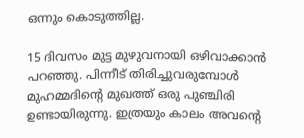ഒന്നും കൊടുത്തില്ല.

15 ദിവസം മുട്ട മുഴുവനായി ഒഴിവാക്കാൻ പറഞ്ഞു. പിന്നീട് തിരിച്ചുവരുമ്പോൾ മുഹമ്മദിന്‍റെ മുഖത്ത് ഒരു പുഞ്ചിരി ഉണ്ടായിരുന്നു. ഇത്രയും കാലം അവന്റെ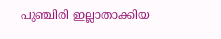പുഞ്ചിരി ഇല്ലാതാക്കിയ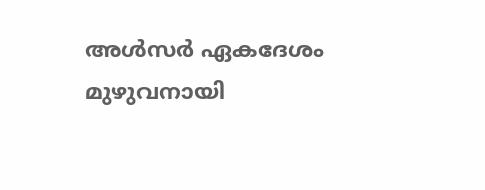അൾസർ ഏകദേശം മുഴുവനായി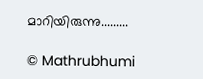മാറിയിരുന്നു.........

© Mathrubhumi